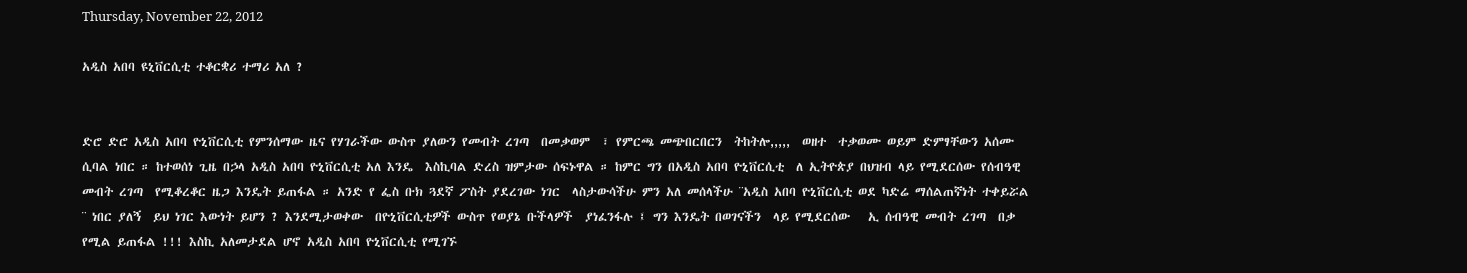Thursday, November 22, 2012

አዲስ አበባ ዩኒቨርሲቲ ተቆርቋሪ ተማሪ አለ ?


ድሮ ድሮ አዲስ አበባ ዮኒቨርሲቲ የምንሰማው ዜና የሃገራችው ውስጥ ያለውን የመብት ረገጣ  በመቃወም  ፣ የምርጫ መጭበርበርን  ትከትሎ,,,,,  ወዘተ  ተቃወሙ ወይም ድምፃቸውን አሰሙ ሲባል ነበር ። ከተወሰነ ጊዜ በኃላ አዲስ አበባ ዮኒቨርሲቲ አለ እንዴ  እስኪባል ድረስ ዝምታው ሰፍኑዋል ። ከምር ግን በአዲስ አበባ ዮኒቨርሲቲ  ለ ኢትዮጵያ በህዝብ ላይ የሚደርሰው የሰብዓዊ መብት ረገጣ  የሚቆረቆር ዜጋ እንዴት ይጠፋል ። አንድ የ ፌስ ቡክ ጓደኛ ፖስት ያደረገው ነገር  ላስታውሳችሁ ምን አለ መሰላችሁ ¨አዲስ አበባ ዮኒቨርሲቲ ወደ ካድሬ ማሰልጠኛነት ተቀይሯል  ¨ ነበር ያለኝ  ይህ ነገር እውነት ይሆን ? እንደሚታወቀው  በዮኒቨርሲቲዎች ውስጥ የወያኔ ቡችላዎች  ያነፈንፋሉ ፤ ግን እንዴት በወገናችን  ላይ የሚደርሰው   ኢ ሰብዓዊ መብት ረገጣ  በቃ የሚል ይጠፋል !!! እስኪ አለመታደል ሆኖ አዲስ አበባ ዮኒቨርሲቲ የሚገኙ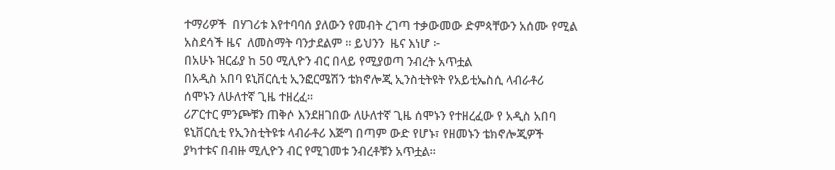ተማሪዎች  በሃገሪቱ እየተባባሰ ያለውን የመብት ረገጣ ተቃውመው ድምጳቸውን አሰሙ የሚል አስደሳች ዜና  ለመስማት ባንታደልም ። ይህንን  ዜና እነሆ ፦
በአሁኑ ዝርፊያ ከ 50 ሚሊዮን ብር በላይ የሚያወጣ ንብረት አጥቷል
በአዲስ አበባ ዩኒቨርሲቲ ኢንፎርሜሽን ቴክኖሎጂ ኢንስቲትዩት የአይቲኤስሲ ላብራቶሪ ሰሞኑን ለሁለተኛ ጊዜ ተዘረፈ፡፡
ሪፖርተር ምንጮቹን ጠቅሶ እንደዘገበው ለሁለተኛ ጊዜ ሰሞኑን የተዘረፈው የ አዲስ አበባ ዩኒቨርሲቲ የኢንስቲትዩቱ ላብራቶሪ እጅግ በጣም ውድ የሆኑ፣ የዘመኑን ቴክኖሎጂዎች ያካተቱና በብዙ ሚሊዮን ብር የሚገመቱ ንብረቶቹን አጥቷል።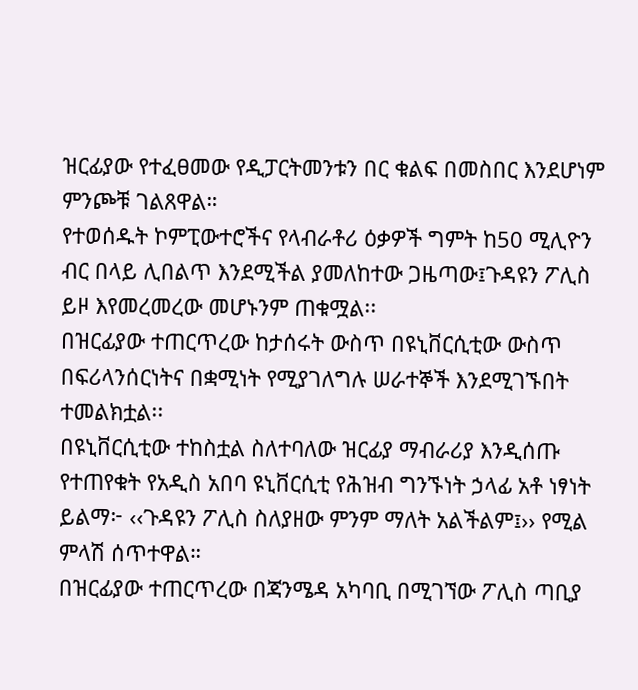ዝርፊያው የተፈፀመው የዲፓርትመንቱን በር ቁልፍ በመስበር እንደሆነም ምንጮቹ ገልጸዋል።
የተወሰዱት ኮምፒውተሮችና የላብራቶሪ ዕቃዎች ግምት ከ50 ሚሊዮን ብር በላይ ሊበልጥ እንደሚችል ያመለከተው ጋዜጣው፤ጉዳዩን ፖሊስ ይዞ እየመረመረው መሆኑንም ጠቁሟል፡፡
በዝርፊያው ተጠርጥረው ከታሰሩት ውስጥ በዩኒቨርሲቲው ውስጥ በፍሪላንሰርነትና በቋሚነት የሚያገለግሉ ሠራተኞች እንደሚገኙበት ተመልክቷል፡፡
በዩኒቨርሲቲው ተከስቷል ስለተባለው ዝርፊያ ማብራሪያ እንዲሰጡ የተጠየቁት የአዲስ አበባ ዩኒቨርሲቲ የሕዝብ ግንኙነት ኃላፊ አቶ ነፃነት ይልማ፦ ‹‹ጉዳዩን ፖሊስ ስለያዘው ምንም ማለት አልችልም፤›› የሚል ምላሽ ሰጥተዋል።
በዝርፊያው ተጠርጥረው በጃንሜዳ አካባቢ በሚገኘው ፖሊስ ጣቢያ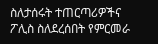ስለታሰሩት ተጠርጣሪዎችና ፖሊስ ስለደረሰበት የምርመራ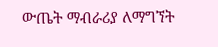ውጤት ማብራሪያ ለማግኘት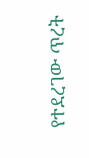የተደረገው ጥረት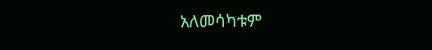አለመሳካቱም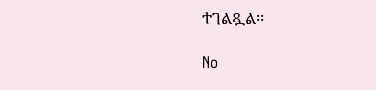ተገልጿል፡፡

No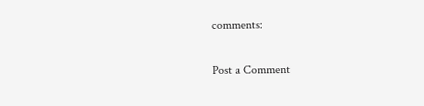comments:

Post a Comment